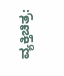ವ್ಯಕ್ತಿಚಿತ್ರ: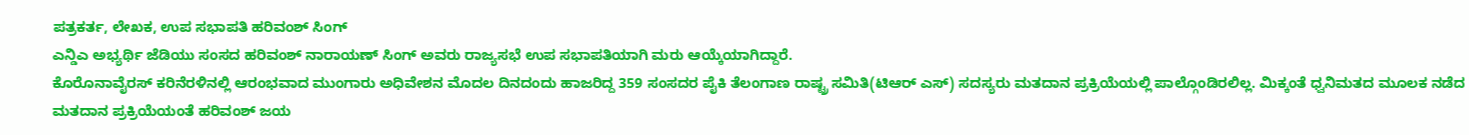ಪತ್ರಕರ್ತ, ಲೇಖಕ, ಉಪ ಸಭಾಪತಿ ಹರಿವಂಶ್ ಸಿಂಗ್
ಎನ್ಡಿಎ ಅಭ್ಯರ್ಥಿ ಜೆಡಿಯು ಸಂಸದ ಹರಿವಂಶ್ ನಾರಾಯಣ್ ಸಿಂಗ್ ಅವರು ರಾಜ್ಯಸಭೆ ಉಪ ಸಭಾಪತಿಯಾಗಿ ಮರು ಆಯ್ಕೆಯಾಗಿದ್ದಾರೆ.
ಕೊರೊನಾವೈರಸ್ ಕರಿನೆರಳಿನಲ್ಲಿ ಆರಂಭವಾದ ಮುಂಗಾರು ಅಧಿವೇಶನ ಮೊದಲ ದಿನದಂದು ಹಾಜರಿದ್ದ 359 ಸಂಸದರ ಪೈಕಿ ತೆಲಂಗಾಣ ರಾಷ್ಟ್ರ ಸಮಿತಿ(ಟಿಆರ್ ಎಸ್) ಸದಸ್ಯರು ಮತದಾನ ಪ್ರಕ್ರಿಯೆಯಲ್ಲಿ ಪಾಲ್ಗೊಂಡಿರಲಿಲ್ಲ. ಮಿಕ್ಕಂತೆ ಧ್ವನಿಮತದ ಮೂಲಕ ನಡೆದ ಮತದಾನ ಪ್ರಕ್ರಿಯೆಯಂತೆ ಹರಿವಂಶ್ ಜಯ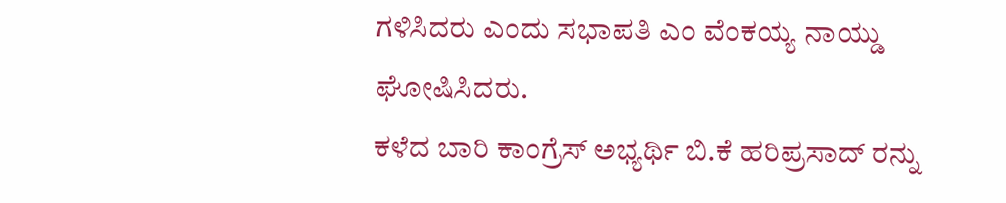ಗಳಿಸಿದರು ಎಂದು ಸಭಾಪತಿ ಎಂ ವೆಂಕಯ್ಯ ನಾಯ್ಡು ಘೋಷಿಸಿದರು.
ಕಳೆದ ಬಾರಿ ಕಾಂಗ್ರೆಸ್ ಅಭ್ಯರ್ಥಿ ಬಿ.ಕೆ ಹರಿಪ್ರಸಾದ್ ರನ್ನು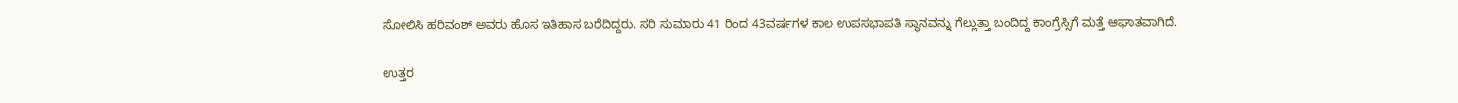ಸೋಲಿಸಿ ಹರಿವಂಶ್ ಅವರು ಹೊಸ ಇತಿಹಾಸ ಬರೆದಿದ್ದರು. ಸರಿ ಸುಮಾರು 41 ರಿಂದ 43ವರ್ಷಗಳ ಕಾಲ ಉಪಸಭಾಪತಿ ಸ್ಥಾನವನ್ನು ಗೆಲ್ಲುತ್ತಾ ಬಂದಿದ್ದ ಕಾಂಗ್ರೆಸ್ಸಿಗೆ ಮತ್ತೆ ಆಘಾತವಾಗಿದೆ.

ಉತ್ತರ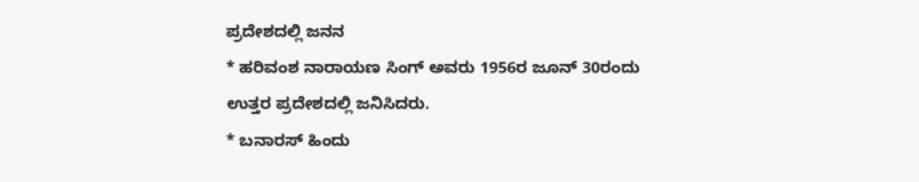ಪ್ರದೇಶದಲ್ಲಿ ಜನನ
* ಹರಿವಂಶ ನಾರಾಯಣ ಸಿಂಗ್ ಅವರು 1956ರ ಜೂನ್ 30ರಂದು ಉತ್ತರ ಪ್ರದೇಶದಲ್ಲಿ ಜನಿಸಿದರು.
* ಬನಾರಸ್ ಹಿಂದು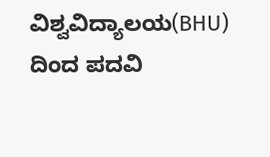ವಿಶ್ವವಿದ್ಯಾಲಯ(BHU) ದಿಂದ ಪದವಿ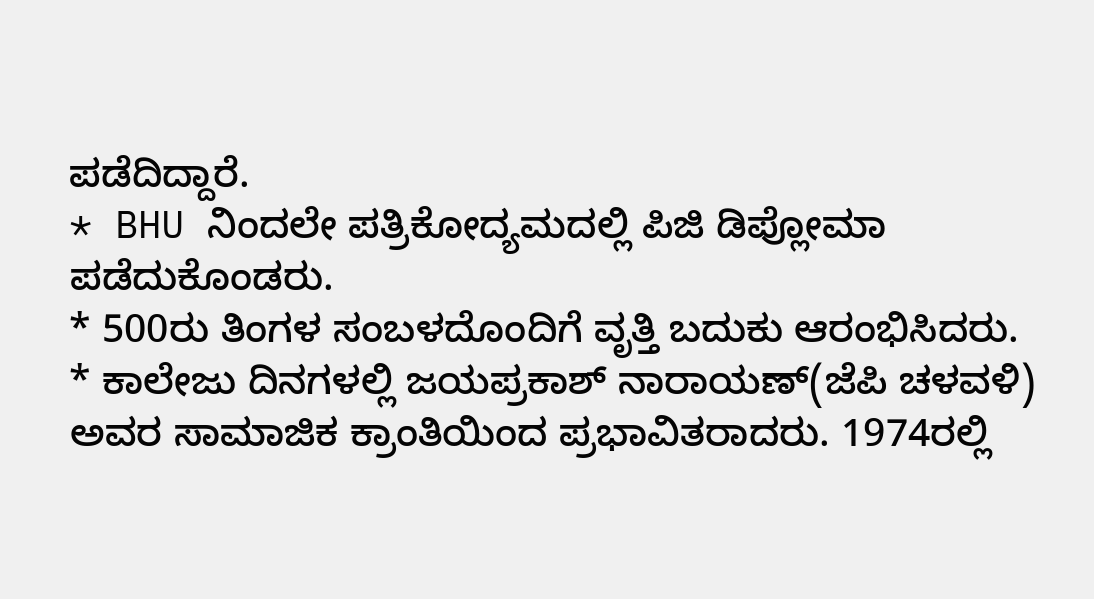ಪಡೆದಿದ್ದಾರೆ.
* BHU ನಿಂದಲೇ ಪತ್ರಿಕೋದ್ಯಮದಲ್ಲಿ ಪಿಜಿ ಡಿಪ್ಲೋಮಾ ಪಡೆದುಕೊಂಡರು.
* 500ರು ತಿಂಗಳ ಸಂಬಳದೊಂದಿಗೆ ವೃತ್ತಿ ಬದುಕು ಆರಂಭಿಸಿದರು.
* ಕಾಲೇಜು ದಿನಗಳಲ್ಲಿ ಜಯಪ್ರಕಾಶ್ ನಾರಾಯಣ್(ಜೆಪಿ ಚಳವಳಿ) ಅವರ ಸಾಮಾಜಿಕ ಕ್ರಾಂತಿಯಿಂದ ಪ್ರಭಾವಿತರಾದರು. 1974ರಲ್ಲಿ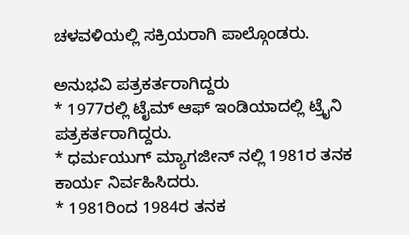ಚಳವಳಿಯಲ್ಲಿ ಸಕ್ರಿಯರಾಗಿ ಪಾಲ್ಗೊಂಡರು.

ಅನುಭವಿ ಪತ್ರಕರ್ತರಾಗಿದ್ದರು
* 1977ರಲ್ಲಿ ಟೈಮ್ ಆಫ್ ಇಂಡಿಯಾದಲ್ಲಿ ಟ್ರೈನಿ ಪತ್ರಕರ್ತರಾಗಿದ್ದರು.
* ಧರ್ಮಯುಗ್ ಮ್ಯಾಗಜೀನ್ ನಲ್ಲಿ 1981ರ ತನಕ ಕಾರ್ಯ ನಿರ್ವಹಿಸಿದರು.
* 1981ರಿಂದ 1984ರ ತನಕ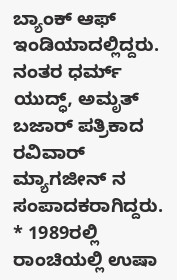ಬ್ಯಾಂಕ್ ಆಫ್ ಇಂಡಿಯಾದಲ್ಲಿದ್ದರು. ನಂತರ ಧರ್ಮ್ ಯುದ್ಧ್, ಅಮೃತ್ ಬಜಾರ್ ಪತ್ರಿಕಾದ ರವಿವಾರ್ ಮ್ಯಾಗಜೀನ್ ನ ಸಂಪಾದಕರಾಗಿದ್ದರು.
* 1989ರಲ್ಲಿ ರಾಂಚಿಯಲ್ಲಿ ಉಷಾ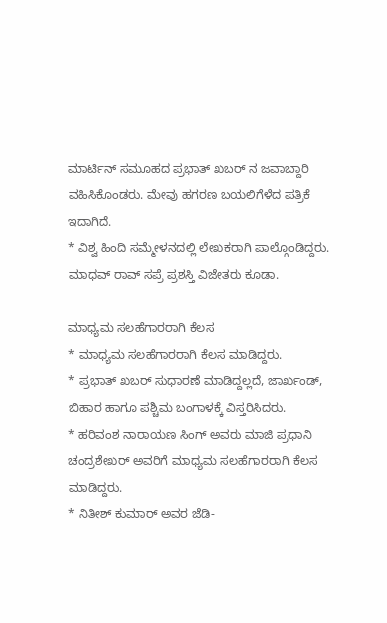ಮಾರ್ಟಿನ್ ಸಮೂಹದ ಪ್ರಭಾತ್ ಖಬರ್ ನ ಜವಾಬ್ದಾರಿ ವಹಿಸಿಕೊಂಡರು. ಮೇವು ಹಗರಣ ಬಯಲಿಗೆಳೆದ ಪತ್ರಿಕೆ ಇದಾಗಿದೆ.
* ವಿಶ್ವ ಹಿಂದಿ ಸಮ್ಮೇಳನದಲ್ಲಿ ಲೇಖಕರಾಗಿ ಪಾಲ್ಗೊಂಡಿದ್ದರು. ಮಾಧವ್ ರಾವ್ ಸಪ್ರೆ ಪ್ರಶಸ್ತಿ ವಿಜೇತರು ಕೂಡಾ.

ಮಾಧ್ಯಮ ಸಲಹೆಗಾರರಾಗಿ ಕೆಲಸ
* ಮಾಧ್ಯಮ ಸಲಹೆಗಾರರಾಗಿ ಕೆಲಸ ಮಾಡಿದ್ದರು.
* ಪ್ರಭಾತ್ ಖಬರ್ ಸುಧಾರಣೆ ಮಾಡಿದ್ದಲ್ಲದೆ, ಜಾರ್ಖಂಡ್, ಬಿಹಾರ ಹಾಗೂ ಪಶ್ಚಿಮ ಬಂಗಾಳಕ್ಕೆ ವಿಸ್ತರಿಸಿದರು.
* ಹರಿವಂಶ ನಾರಾಯಣ ಸಿಂಗ್ ಅವರು ಮಾಜಿ ಪ್ರಧಾನಿ ಚಂದ್ರಶೇಖರ್ ಅವರಿಗೆ ಮಾಧ್ಯಮ ಸಲಹೆಗಾರರಾಗಿ ಕೆಲಸ ಮಾಡಿದ್ದರು.
* ನಿತೀಶ್ ಕುಮಾರ್ ಅವರ ಜೆಡಿ-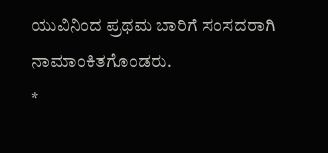ಯುವಿನಿಂದ ಪ್ರಥಮ ಬಾರಿಗೆ ಸಂಸದರಾಗಿ ನಾಮಾಂಕಿತಗೊಂಡರು.
*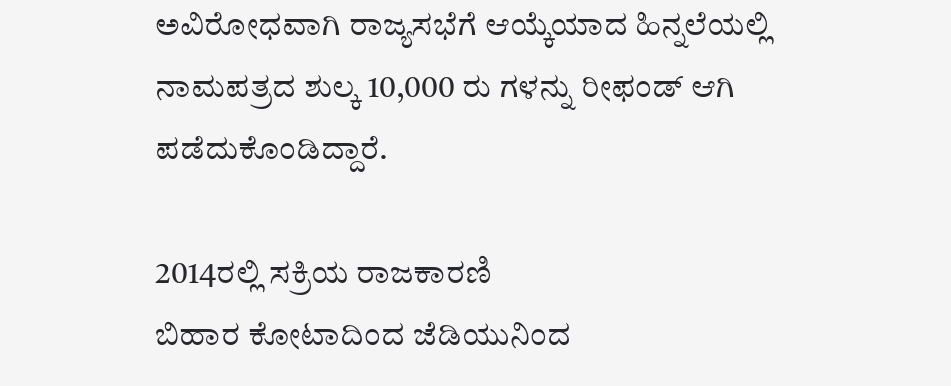ಅವಿರೋಧವಾಗಿ ರಾಜ್ಯಸಭೆಗೆ ಆಯ್ಕೆಯಾದ ಹಿನ್ನಲೆಯಲ್ಲಿ ನಾಮಪತ್ರದ ಶುಲ್ಕ 10,000 ರು ಗಳನ್ನು ರೀಫಂಡ್ ಆಗಿ ಪಡೆದುಕೊಂಡಿದ್ದಾರೆ.

2014ರಲ್ಲಿ ಸಕ್ರಿಯ ರಾಜಕಾರಣಿ
ಬಿಹಾರ ಕೋಟಾದಿಂದ ಜೆಡಿಯುನಿಂದ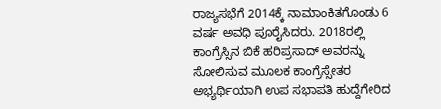ರಾಜ್ಯಸಭೆಗೆ 2014ಕ್ಕೆ ನಾಮಾಂಕಿತಗೊಂಡು 6 ವರ್ಷ ಅವಧಿ ಪೂರೈಸಿದರು. 2018ರಲ್ಲಿ ಕಾಂಗ್ರೆಸ್ಸಿನ ಬಿಕೆ ಹರಿಪ್ರಸಾದ್ ಅವರನ್ನು ಸೋಲಿಸುವ ಮೂಲಕ ಕಾಂಗ್ರೆಸ್ಸೇತರ ಅಭ್ಯರ್ಥಿಯಾಗಿ ಉಪ ಸಭಾಪತಿ ಹುದ್ದೆಗೇರಿದ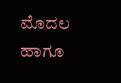ಮೊದಲ ಹಾಗೂ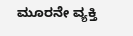ಮೂರನೇ ವ್ಯಕ್ತಿ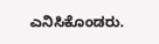ಎನಿಸಿಕೊಂಡರು.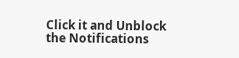Click it and Unblock the Notifications